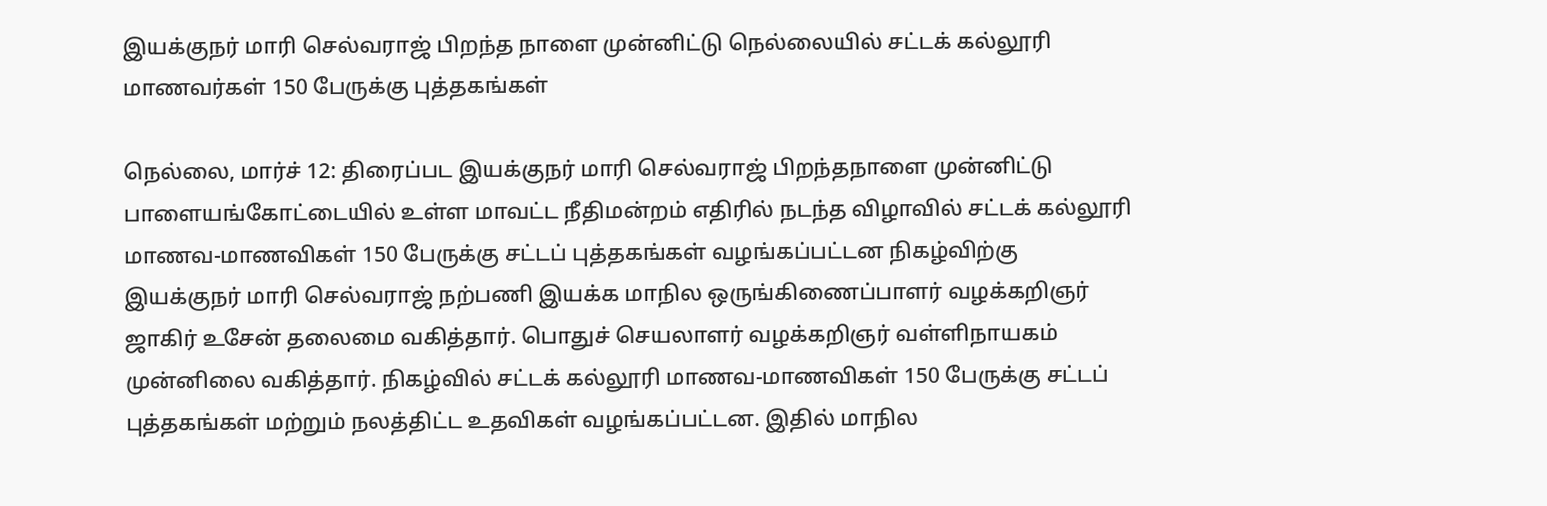இயக்குநர் மாரி செல்வராஜ் பிறந்த நாளை முன்னிட்டு நெல்லையில் சட்டக் கல்லூரி மாணவர்கள் 150 பேருக்கு புத்தகங்கள்

நெல்லை, மார்ச் 12: திரைப்பட இயக்குநர் மாரி செல்வராஜ் பிறந்தநாளை முன்னிட்டு பாளையங்கோட்டையில் உள்ள மாவட்ட நீதிமன்றம் எதிரில் நடந்த விழாவில் சட்டக் கல்லூரி மாணவ-மாணவிகள் 150 பேருக்கு சட்டப் புத்தகங்கள் வழங்கப்பட்டன நிகழ்விற்கு இயக்குநர் மாரி செல்வராஜ் நற்பணி இயக்க மாநில ஒருங்கிணைப்பாளர் வழக்கறிஞர் ஜாகிர் உசேன் தலைமை வகித்தார். பொதுச் செயலாளர் வழக்கறிஞர் வள்ளிநாயகம் முன்னிலை வகித்தார். நிகழ்வில் சட்டக் கல்லூரி மாணவ-மாணவிகள் 150 பேருக்கு சட்டப் புத்தகங்கள் மற்றும் நலத்திட்ட உதவிகள் வழங்கப்பட்டன. இதில் மாநில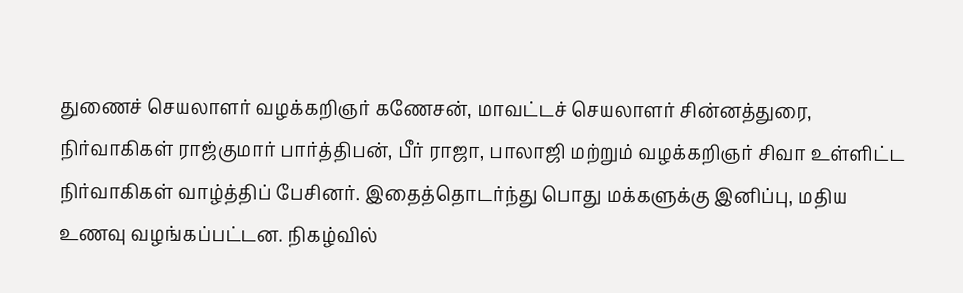துணைச் செயலாளர் வழக்கறிஞர் கணேசன், மாவட்டச் செயலாளர் சின்னத்துரை, நிர்வாகிகள் ராஜ்குமார் பார்த்திபன், பீர் ராஜா, பாலாஜி மற்றும் வழக்கறிஞர் சிவா உள்ளிட்ட நிர்வாகிகள் வாழ்த்திப் பேசினர். இதைத்தொடர்ந்து பொது மக்களுக்கு இனிப்பு, மதிய உணவு வழங்கப்பட்டன. நிகழ்வில்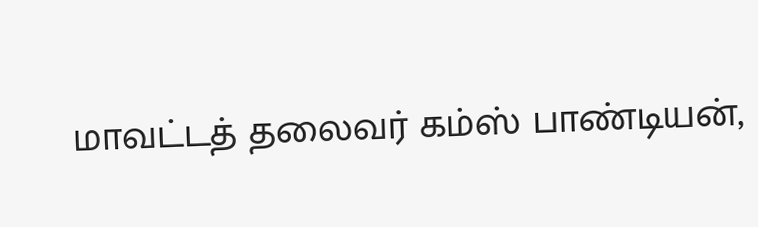மாவட்டத் தலைவர் கம்ஸ் பாண்டியன்,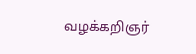வழக்கறிஞர்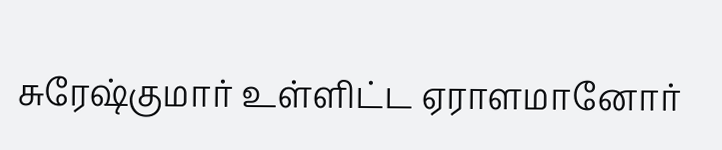சுரேஷ்குமார் உள்ளிட்ட ஏராளமானோர்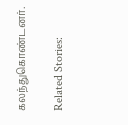கலந்துகொண்டனர்.

Related Stories: